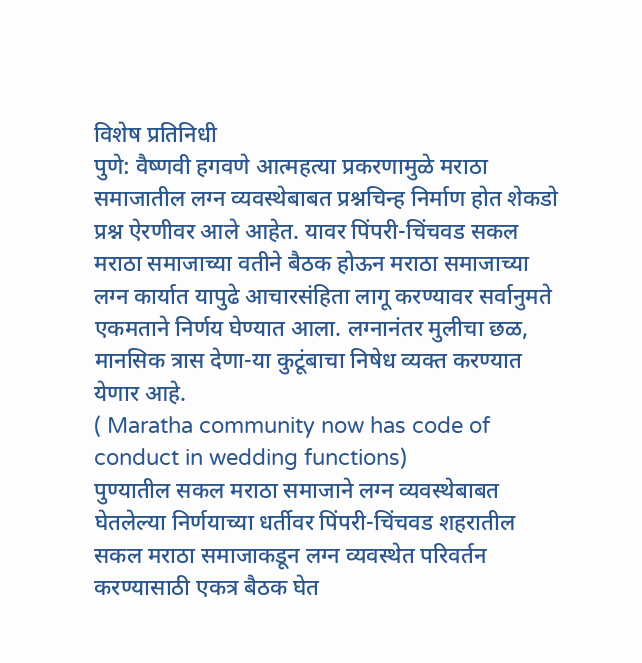विशेष प्रतिनिधी
पुणे: वैष्णवी हगवणे आत्महत्या प्रकरणामुळे मराठा समाजातील लग्न व्यवस्थेबाबत प्रश्नचिन्ह निर्माण होत शेकडो प्रश्न ऐरणीवर आले आहेत. यावर पिंपरी-चिंचवड सकल मराठा समाजाच्या वतीने बैठक होऊन मराठा समाजाच्या लग्न कार्यात यापुढे आचारसंहिता लागू करण्यावर सर्वानुमते एकमताने निर्णय घेण्यात आला. लग्नानंतर मुलीचा छळ, मानसिक त्रास देणा-या कुटूंबाचा निषेध व्यक्त करण्यात येणार आहे.
( Maratha community now has code of conduct in wedding functions)
पुण्यातील सकल मराठा समाजाने लग्न व्यवस्थेबाबत घेतलेल्या निर्णयाच्या धर्तीवर पिंपरी-चिंचवड शहरातील सकल मराठा समाजाकडून लग्न व्यवस्थेत परिवर्तन करण्यासाठी एकत्र बैठक घेत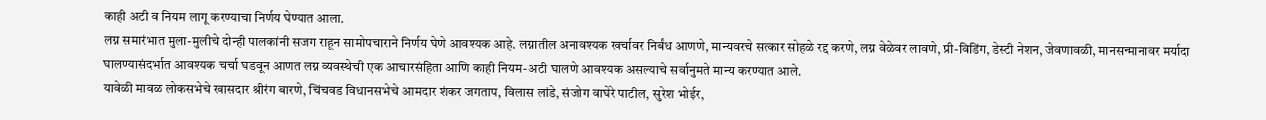काही अटी व नियम लागू करण्याचा निर्णय घेण्यात आला.
लग्न समारंभात मुला-मुलीचे दोन्ही पालकांनी सजग राहून सामोपचाराने निर्णय घेणे आवश्यक आहे. लग्नातील अनावश्यक खर्चावर निर्बंध आणणे, मान्यवरचे सत्कार सोहळे रद्द करणे, लग्न वेळेवर लावणे, प्री-विडिंग, डेस्टी नेशन, जेवणावळी, मानसन्मानावर मर्यादा घालण्यासंदर्भात आवश्यक चर्चा घडवून आणत लग्न व्यवस्थेची एक आचारसंहिता आणि काही नियम-अटी घालणे आवश्यक असल्याचे सर्वानुमते मान्य करण्यात आले.
यावेळी मावळ लोकसभेचे खासदार श्रीरंग बारणे, चिंचवड विधानसभेचे आमदार शंकर जगताप, विलास लांडे, संजोग वाघेरे पाटील, सुरेश भोईर,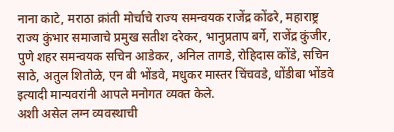नाना काटे, मराठा क्रांती मोर्चाचे राज्य समन्वयक राजेंद्र कोंढरे, महाराष्ट्र राज्य कुंभार समाजाचे प्रमुख सतीश दरेकर, भानुप्रताप बर्गे, राजेंद्र कुंजीर, पुणे शहर समन्वयक सचिन आडेकर, अनिल तागडे, रोहिदास कोंडे, सचिन साठे, अतुल शितोळे, एन बी भोंडवे, मधुकर मास्तर चिंचवडे, धोंडीबा भोंडवे इत्यादी मान्यवरांनी आपले मनोगत व्यक्त केले.
अशी असेल लग्न व्यवस्थाची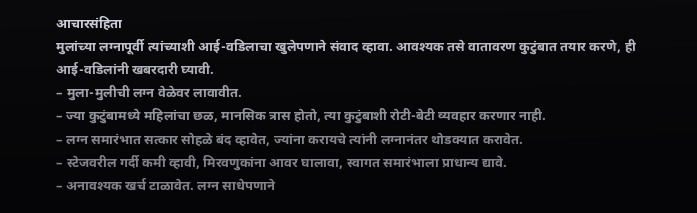आचारसंहिता
मुलांच्या लग्नापूर्वी त्यांच्याशी आई-वडिलाचा खुलेपणाने संवाद व्हावा. आवश्यक तसे वातावरण कुटुंबात तयार करणे, ही आई-वडिलांनी खबरदारी घ्यावी.
– मुला-मुलीची लग्न वेळेवर लावावीत.
– ज्या कुटुंबामध्ये महिलांचा छळ, मानसिक त्रास होतो, त्या कुटुंबाशी रोटी-बेटी व्यवहार करणार नाही.
– लग्न समारंभात सत्कार सोहळे बंद व्हावेत, ज्यांना करायचे त्यांनी लग्नानंतर थोडक्यात करावेत.
– स्टेजवरील गर्दी कमी व्हावी, मिरवणुकांना आवर घालावा, स्वागत समारंभाला प्राधान्य द्यावे.
– अनावश्यक खर्च टाळावेत. लग्न साधेपणाने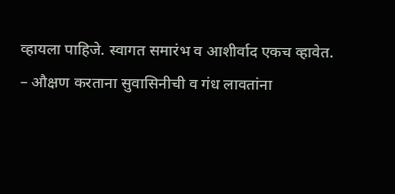व्हायला पाहिजे. स्वागत समारंभ व आशीर्वाद एकच व्हावेत.
– औक्षण करताना सुवासिनीची व गंध लावतांना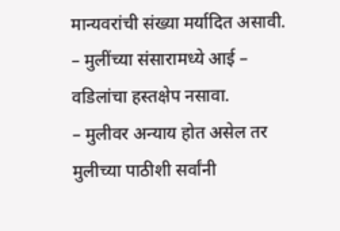मान्यवरांची संख्या मर्यादित असावी.
– मुलींच्या संसारामध्ये आई – वडिलांचा हस्तक्षेप नसावा.
– मुलीवर अन्याय होत असेल तर मुलीच्या पाठीशी सर्वांनी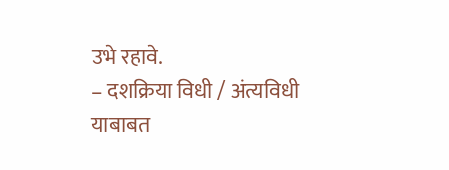उभे रहावे.
– दशक्रिया विधी / अंत्यविधी याबाबत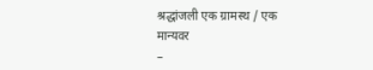श्रद्धांजली एक ग्रामस्थ / एक मान्यवर
–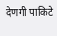देणगी पाकिटे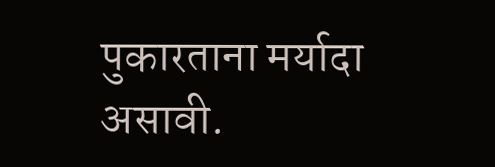पुकारताना मर्यादा असावी.